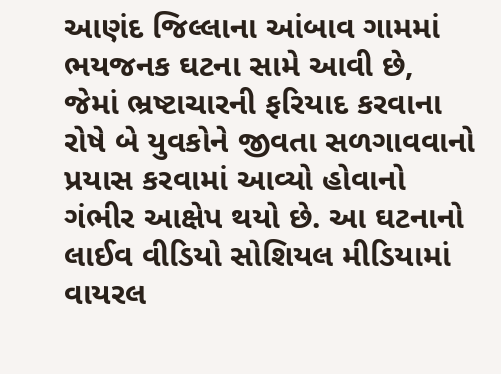આણંદ જિલ્લાના આંબાવ ગામમાં ભયજનક ઘટના સામે આવી છે, જેમાં ભ્રષ્ટાચારની ફરિયાદ કરવાના રોષે બે યુવકોને જીવતા સળગાવવાનો પ્રયાસ કરવામાં આવ્યો હોવાનો ગંભીર આક્ષેપ થયો છે. આ ઘટનાનો લાઈવ વીડિયો સોશિયલ મીડિયામાં વાયરલ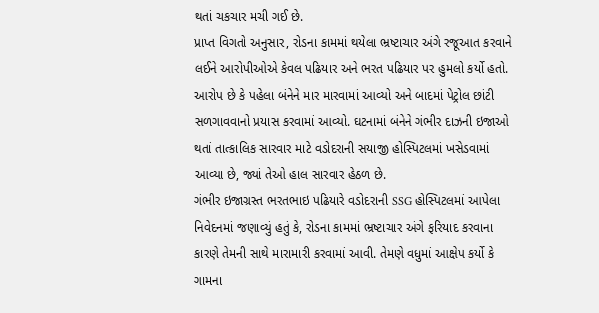થતાં ચકચાર મચી ગઈ છે.
પ્રાપ્ત વિગતો અનુસાર, રોડના કામમાં થયેલા ભ્રષ્ટાચાર અંગે રજૂઆત કરવાને લઈને આરોપીઓએ કેવલ પઢિયાર અને ભરત પઢિયાર પર હુમલો કર્યો હતો. આરોપ છે કે પહેલા બંનેને માર મારવામાં આવ્યો અને બાદમાં પેટ્રોલ છાંટી સળગાવવાનો પ્રયાસ કરવામાં આવ્યો. ઘટનામાં બંનેને ગંભીર દાઝની ઇજાઓ થતાં તાત્કાલિક સારવાર માટે વડોદરાની સયાજી હોસ્પિટલમાં ખસેડવામાં આવ્યા છે, જ્યાં તેઓ હાલ સારવાર હેઠળ છે.
ગંભીર ઇજાગ્રસ્ત ભરતભાઇ પઢિયારે વડોદરાની SSG હોસ્પિટલમાં આપેલા નિવેદનમાં જણાવ્યું હતું કે, રોડના કામમાં ભ્રષ્ટાચાર અંગે ફરિયાદ કરવાના કારણે તેમની સાથે મારામારી કરવામાં આવી. તેમણે વધુમાં આક્ષેપ કર્યો કે ગામના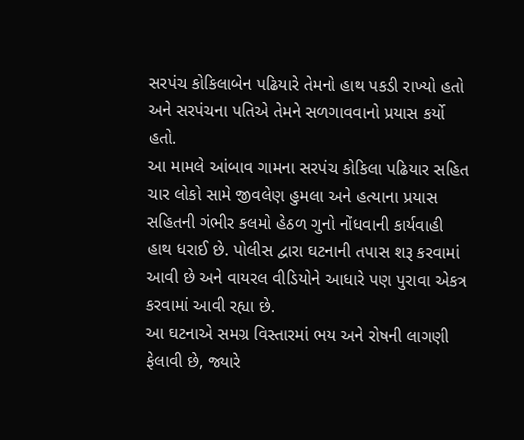સરપંચ કોકિલાબેન પઢિયારે તેમનો હાથ પકડી રાખ્યો હતો અને સરપંચના પતિએ તેમને સળગાવવાનો પ્રયાસ કર્યો હતો.
આ મામલે આંબાવ ગામના સરપંચ કોકિલા પઢિયાર સહિત ચાર લોકો સામે જીવલેણ હુમલા અને હત્યાના પ્રયાસ સહિતની ગંભીર કલમો હેઠળ ગુનો નોંધવાની કાર્યવાહી હાથ ધરાઈ છે. પોલીસ દ્વારા ઘટનાની તપાસ શરૂ કરવામાં આવી છે અને વાયરલ વીડિયોને આધારે પણ પુરાવા એકત્ર કરવામાં આવી રહ્યા છે.
આ ઘટનાએ સમગ્ર વિસ્તારમાં ભય અને રોષની લાગણી ફેલાવી છે, જ્યારે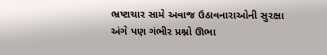ભ્રષ્ટાચાર સામે અવાજ ઉઠાવનારાઓની સુરક્ષા અંગે પણ ગંભીર પ્રશ્નો ઊભા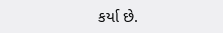કર્યા છે.